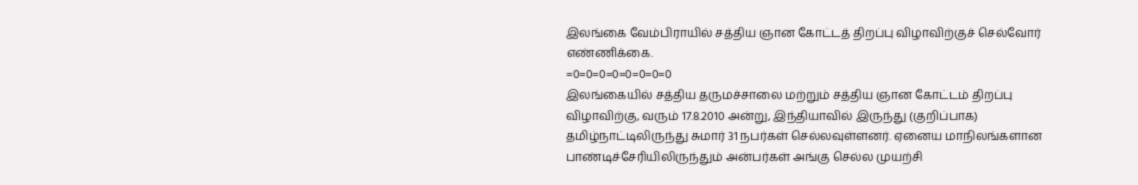இலங்கை வேம்பிராயில் சத்திய ஞான கோட்டத் திறப்பு விழாவிற்குச் செல்வோர் எண்ணிக்கை.
=0=0=0=0=0=0=0=0
இலங்கையில் சத்திய தருமச்சாலை மற்றும் சத்திய ஞான கோட்டம் திறப்பு விழாவிற்கு, வரும் 17.8.2010 அன்று, இந்தியாவில் இருந்து (குறிப்பாக) தமிழ்நாட்டிலிருந்து சுமார் 31 நபர்கள் செல்லவுள்ளனர். ஏனைய மாநிலங்களான பாண்டிச்சேரியிலிருந்தும் அன்பர்கள் அங்கு செல்ல முயற்சி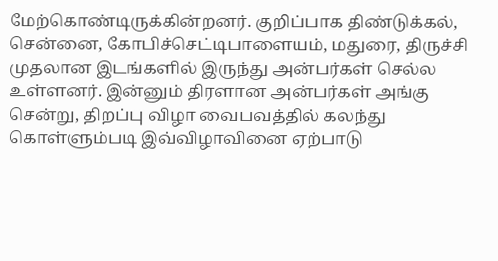மேற்கொண்டிருக்கின்றனர். குறிப்பாக திண்டுக்கல், சென்னை, கோபிச்செட்டிபாளையம், மதுரை, திருச்சி முதலான இடங்களில் இருந்து அன்பர்கள் செல்ல உள்ளனர். இன்னும் திரளான அன்பர்கள் அங்கு சென்று, திறப்பு விழா வைபவத்தில் கலந்து கொள்ளும்படி இவ்விழாவினை ஏற்பாடு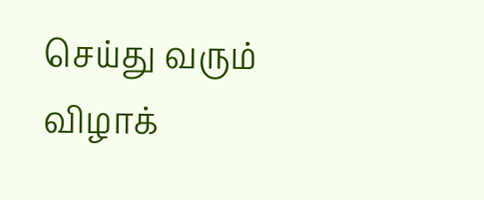செய்து வரும் விழாக்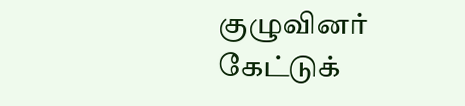குழுவினர் கேட்டுக்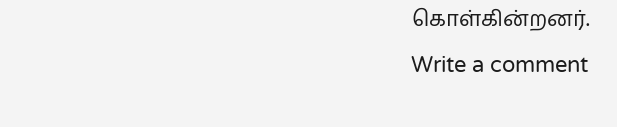கொள்கின்றனர்.
Write a comment